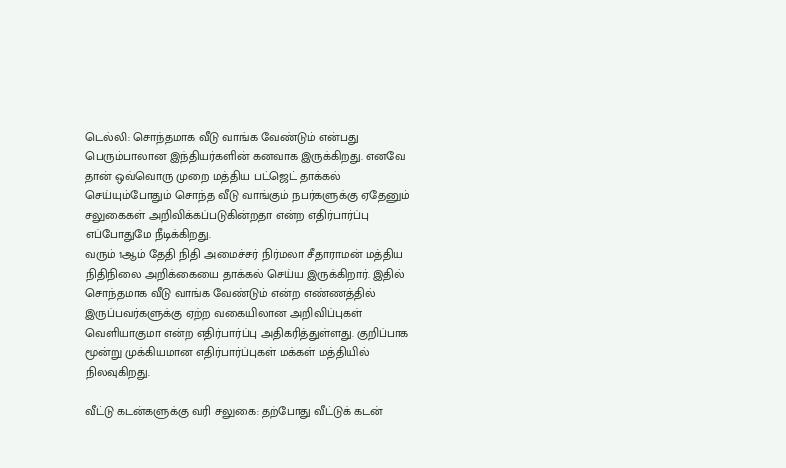டெல்லி: சொந்தமாக வீடு வாங்க வேண்டும் என்பது பெரும்பாலான இந்தியர்களின் கனவாக இருக்கிறது. எனவே தான் ஒவ்வொரு முறை மத்திய பட்ஜெட் தாக்கல் செய்யும்போதும் சொந்த வீடு வாங்கும் நபர்களுக்கு ஏதேனும் சலுகைகள் அறிவிக்கப்படுகின்றதா என்ற எதிர்பார்ப்பு எப்போதுமே நீடிக்கிறது.
வரும் 1ஆம் தேதி நிதி அமைச்சர் நிர்மலா சீதாராமன் மத்திய நிதிநிலை அறிக்கையை தாக்கல் செய்ய இருக்கிறார். இதில் சொந்தமாக வீடு வாங்க வேண்டும் என்ற எண்ணத்தில் இருப்பவர்களுக்கு ஏற்ற வகையிலான அறிவிப்புகள் வெளியாகுமா என்ற எதிர்பார்ப்பு அதிகரித்துள்ளது. குறிப்பாக மூன்று முக்கியமான எதிர்பார்ப்புகள் மக்கள் மத்தியில் நிலவுகிறது.

வீட்டு கடன்களுக்கு வரி சலுகை: தற்போது வீட்டுக் கடன்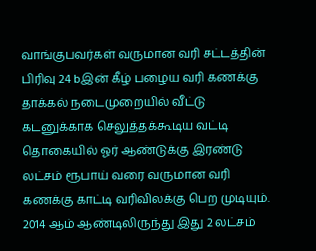வாங்குபவர்கள் வருமான வரி சட்டத்தின் பிரிவு 24 bஇன் கீழ் பழைய வரி கணக்கு தாக்கல் நடைமுறையில் வீட்டு கடனுக்காக செலுத்தக்கூடிய வட்டி தொகையில் ஓர் ஆண்டுக்கு இரண்டு லட்சம் ரூபாய் வரை வருமான வரி கணக்கு காட்டி வரிவிலக்கு பெற முடியும்.
2014 ஆம் ஆண்டிலிருந்து இது 2 லட்சம்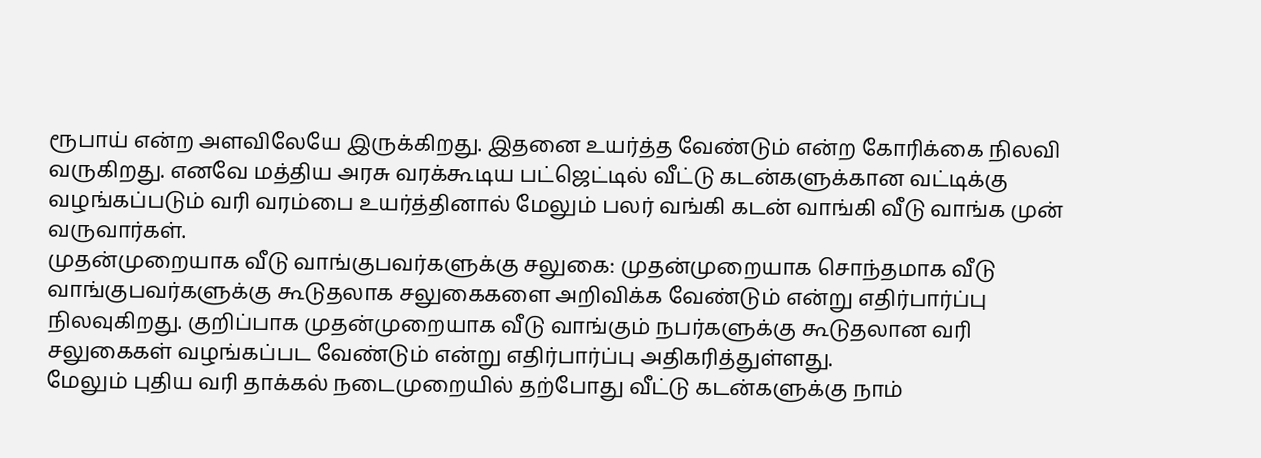ரூபாய் என்ற அளவிலேயே இருக்கிறது. இதனை உயர்த்த வேண்டும் என்ற கோரிக்கை நிலவி வருகிறது. எனவே மத்திய அரசு வரக்கூடிய பட்ஜெட்டில் வீட்டு கடன்களுக்கான வட்டிக்கு வழங்கப்படும் வரி வரம்பை உயர்த்தினால் மேலும் பலர் வங்கி கடன் வாங்கி வீடு வாங்க முன் வருவார்கள்.
முதன்முறையாக வீடு வாங்குபவர்களுக்கு சலுகை: முதன்முறையாக சொந்தமாக வீடு வாங்குபவர்களுக்கு கூடுதலாக சலுகைகளை அறிவிக்க வேண்டும் என்று எதிர்பார்ப்பு நிலவுகிறது. குறிப்பாக முதன்முறையாக வீடு வாங்கும் நபர்களுக்கு கூடுதலான வரி சலுகைகள் வழங்கப்பட வேண்டும் என்று எதிர்பார்ப்பு அதிகரித்துள்ளது.
மேலும் புதிய வரி தாக்கல் நடைமுறையில் தற்போது வீட்டு கடன்களுக்கு நாம்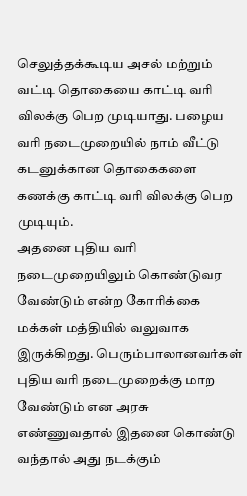செலுத்தக்கூடிய அசல் மற்றும் வட்டி தொகையை காட்டி வரி விலக்கு பெற முடியாது. பழைய வரி நடைமுறையில் நாம் வீட்டு கடனுக்கான தொகைகளை கணக்கு காட்டி வரி விலக்கு பெற முடியும்.
அதனை புதிய வரி நடைமுறையிலும் கொண்டுவர வேண்டும் என்ற கோரிக்கை மக்கள் மத்தியில் வலுவாக இருக்கிறது. பெரும்பாலானவர்கள் புதிய வரி நடைமுறைக்கு மாற வேண்டும் என அரசு எண்ணுவதால் இதனை கொண்டு வந்தால் அது நடக்கும்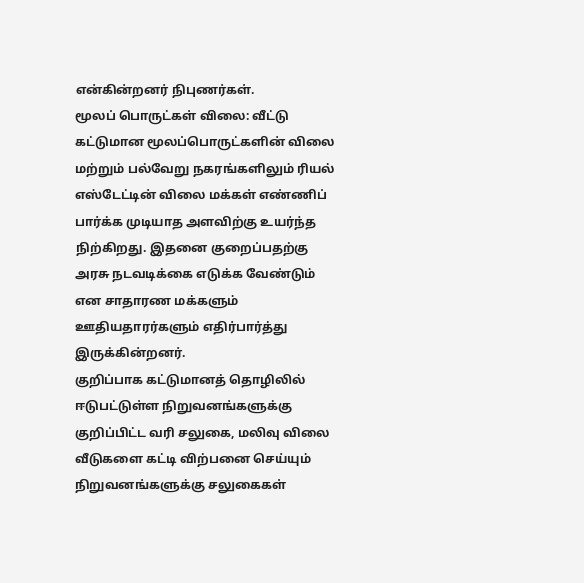என்கின்றனர் நிபுணர்கள்.
மூலப் பொருட்கள் விலை: வீட்டு கட்டுமான மூலப்பொருட்களின் விலை மற்றும் பல்வேறு நகரங்களிலும் ரியல் எஸ்டேட்டின் விலை மக்கள் எண்ணிப் பார்க்க முடியாத அளவிற்கு உயர்ந்த நிற்கிறது. இதனை குறைப்பதற்கு அரசு நடவடிக்கை எடுக்க வேண்டும் என சாதாரண மக்களும் ஊதியதாரர்களும் எதிர்பார்த்து இருக்கின்றனர்.
குறிப்பாக கட்டுமானத் தொழிலில் ஈடுபட்டுள்ள நிறுவனங்களுக்கு குறிப்பிட்ட வரி சலுகை, மலிவு விலை வீடுகளை கட்டி விற்பனை செய்யும் நிறுவனங்களுக்கு சலுகைகள்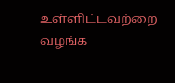உள்ளிட்டவற்றை வழங்க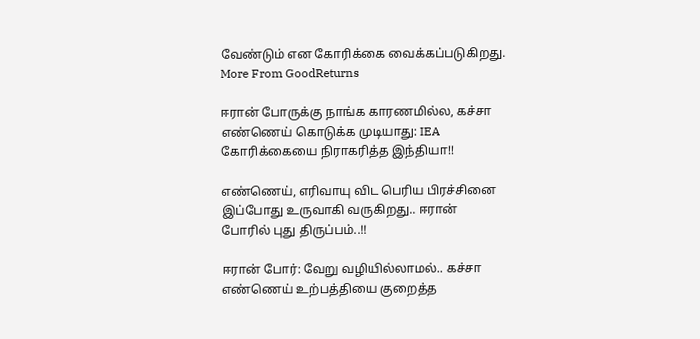வேண்டும் என கோரிக்கை வைக்கப்படுகிறது.
More From GoodReturns

ஈரான் போருக்கு நாங்க காரணமில்ல, கச்சா எண்ணெய் கொடுக்க முடியாது: IEA கோரிக்கையை நிராகரித்த இந்தியா!!

எண்ணெய், எரிவாயு விட பெரிய பிரச்சினை இப்போது உருவாகி வருகிறது.. ஈரான் போரில் புது திருப்பம்..!!

ஈரான் போர்: வேறு வழியில்லாமல்.. கச்சா எண்ணெய் உற்பத்தியை குறைத்த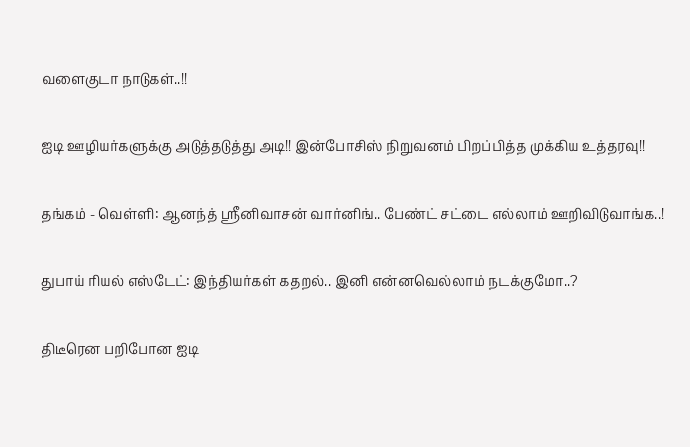வளைகுடா நாடுகள்..!!

ஐடி ஊழியர்களுக்கு அடுத்தடுத்து அடி!! இன்போசிஸ் நிறுவனம் பிறப்பித்த முக்கிய உத்தரவு!!

தங்கம் - வெள்ளி: ஆனந்த் ஸ்ரீனிவாசன் வார்னிங்.. பேண்ட் சட்டை எல்லாம் ஊறிவிடுவாங்க..!

துபாய் ரியல் எஸ்டேட்: இந்தியர்கள் கதறல்.. இனி என்னவெல்லாம் நடக்குமோ..?

திடீரென பறிபோன ஐடி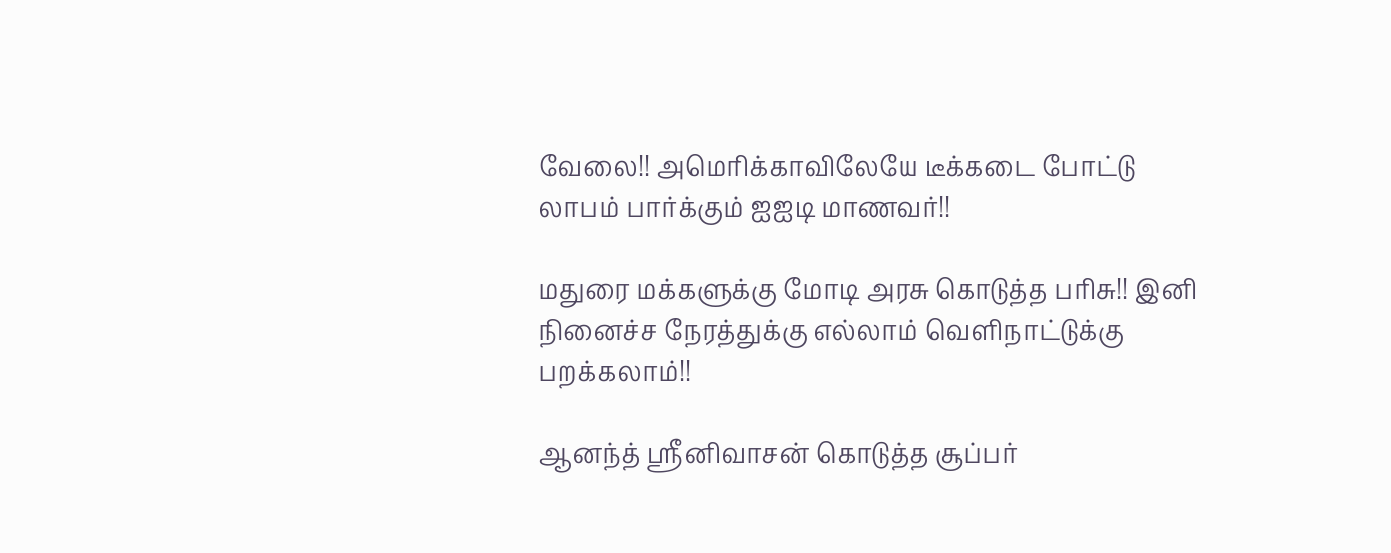வேலை!! அமெரிக்காவிலேயே டீக்கடை போட்டு லாபம் பார்க்கும் ஐஐடி மாணவர்!!

மதுரை மக்களுக்கு மோடி அரசு கொடுத்த பரிசு!! இனி நினைச்ச நேரத்துக்கு எல்லாம் வெளிநாட்டுக்கு பறக்கலாம்!!

ஆனந்த் ஸ்ரீனிவாசன் கொடுத்த சூப்பர்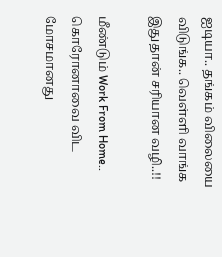ஐடியா.. தங்கம் விலையை விடுங்க.. வெள்ளி வாங்க இதுதான் சரியான வழி..!!

மீண்டும் Work From Home.. கொரோனாவை விட மோசமானது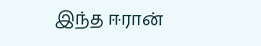இந்த ஈரான்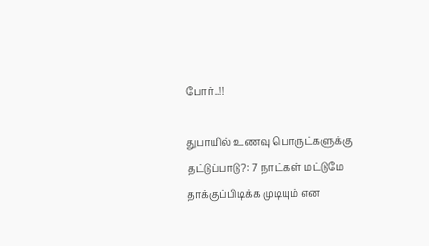போர்..!!

துபாயில் உணவு பொருட்களுக்கு தட்டுப்பாடு?: 7 நாட்கள் மட்டுமே தாக்குப்பிடிக்க முடியும் என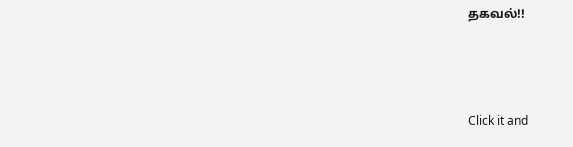தகவல்!!



Click it and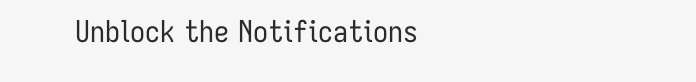Unblock the Notifications